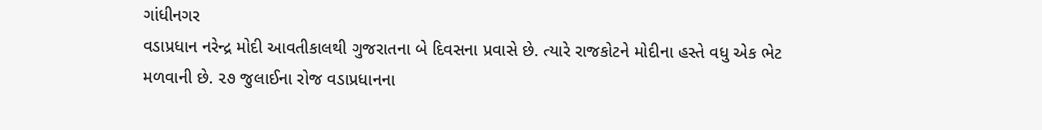ગાંધીનગર
વડાપ્રધાન નરેન્દ્ર મોદી આવતીકાલથી ગુજરાતના બે દિવસના પ્રવાસે છે. ત્યારે રાજકોટને મોદીના હસ્તે વધુ એક ભેટ મળવાની છે. ૨૭ જુલાઈના રોજ વડાપ્રધાનના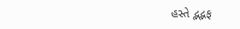હસ્તે દ્ભદ્ભફ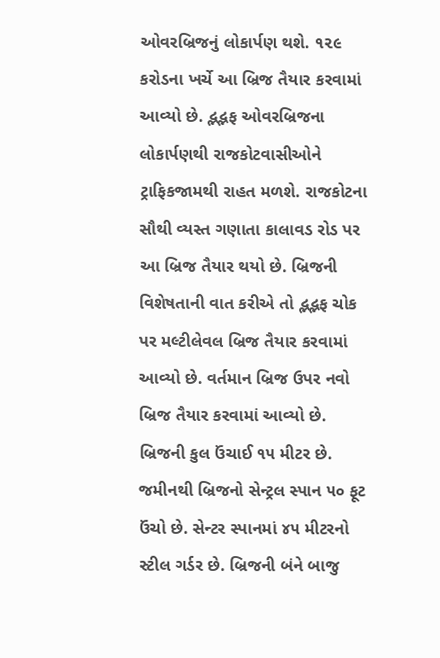ઓવરબ્રિજનું લોકાર્પણ થશે. ૧૨૯ કરોડના ખર્ચે આ બ્રિજ તૈયાર કરવામાં આવ્યો છે. દ્ભદ્ભફ ઓવરબ્રિજના લોકાર્પણથી રાજકોટવાસીઓને ટ્રાફિકજામથી રાહત મળશે. રાજકોટના સૌથી વ્યસ્ત ગણાતા કાલાવડ રોડ પર આ બ્રિજ તૈયાર થયો છે. બ્રિજની વિશેષતાની વાત કરીએ તો દ્ભદ્ભફ ચોક પર મલ્ટીલેવલ બ્રિજ તૈયાર કરવામાં આવ્યો છે. વર્તમાન બ્રિજ ઉપર નવો બ્રિજ તૈયાર કરવામાં આવ્યો છે. બ્રિજની કુલ ઉંચાઈ ૧૫ મીટર છે. જમીનથી બ્રિજનો સેન્ટ્રલ સ્પાન ૫૦ ફૂટ ઉંચો છે. સેન્ટર સ્પાનમાં ૪૫ મીટરનો સ્ટીલ ગર્ડર છે. બ્રિજની બંને બાજુ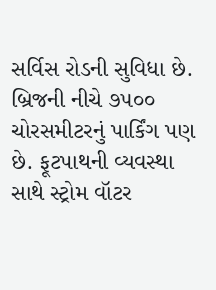સર્વિસ રોડની સુવિધા છે. બ્રિજની નીચે ૭૫૦૦ ચોરસમીટરનું પાર્કિંગ પણ છે. ફૂટપાથની વ્યવસ્થા સાથે સ્ટ્રોમ વૉટર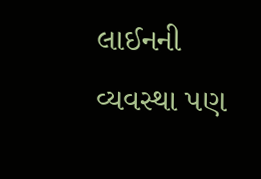લાઈનની વ્યવસ્થા પણ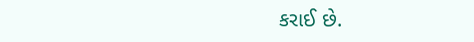કરાઈ છે.